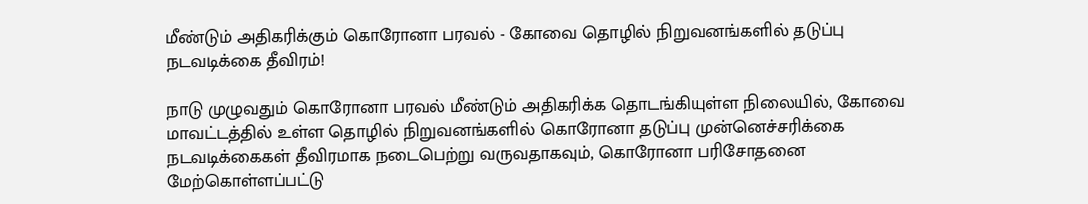மீண்டும் அதிகரிக்கும் கொரோனா பரவல் - கோவை தொழில் நிறுவனங்களில் தடுப்பு நடவடிக்கை தீவிரம்!

நாடு முழுவதும் கொரோனா பரவல் மீண்டும் அதிகரிக்க தொடங்கியுள்ள நிலையில், கோவை மாவட்டத்தில் உள்ள தொழில் நிறுவனங்களில் கொரோனா தடுப்பு முன்னெச்சரிக்கை நடவடிக்கைகள் தீவிரமாக நடைபெற்று வருவதாகவும், கொரோனா பரிசோதனை மேற்கொள்ளப்பட்டு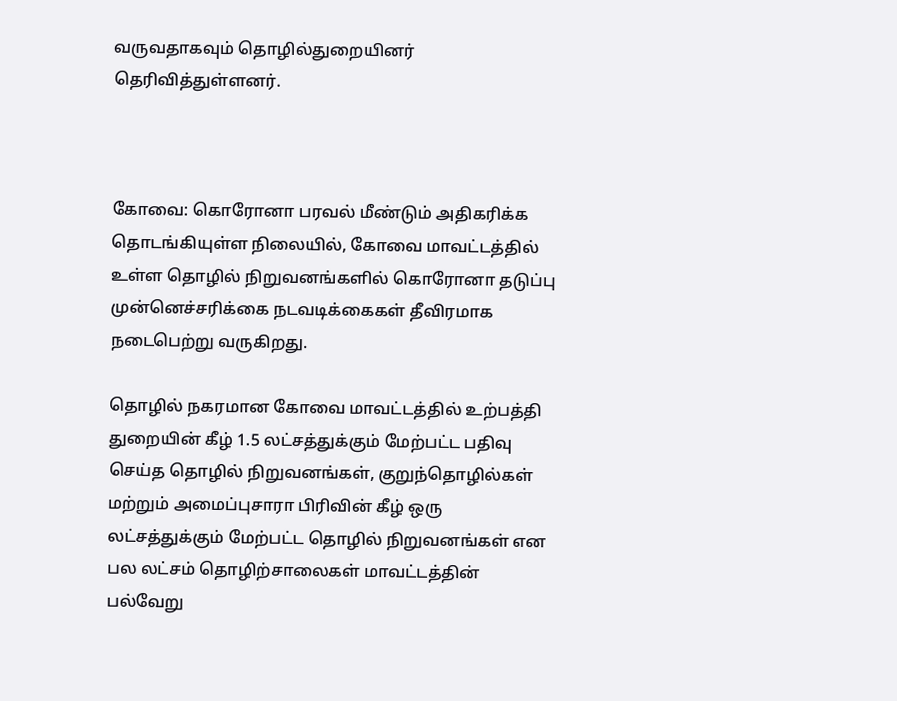வருவதாகவும் தொழில்துறையினர் தெரிவித்துள்ளனர்.



கோவை: கொரோனா பரவல் மீண்டும் அதிகரிக்க தொடங்கியுள்ள நிலையில், கோவை மாவட்டத்தில் உள்ள தொழில் நிறுவனங்களில் கொரோனா தடுப்பு முன்னெச்சரிக்கை நடவடிக்கைகள் தீவிரமாக நடைபெற்று வருகிறது.

தொழில் நகரமான கோவை மாவட்டத்தில் உற்பத்தி துறையின் கீழ் 1.5 லட்சத்துக்கும் மேற்பட்ட பதிவு செய்த தொழில் நிறுவனங்கள், குறுந்தொழில்கள் மற்றும் அமைப்புசாரா பிரிவின் கீழ் ஒரு லட்சத்துக்கும் மேற்பட்ட தொழில் நிறுவனங்கள் என பல லட்சம் தொழிற்சாலைகள் மாவட்டத்தின் பல்வேறு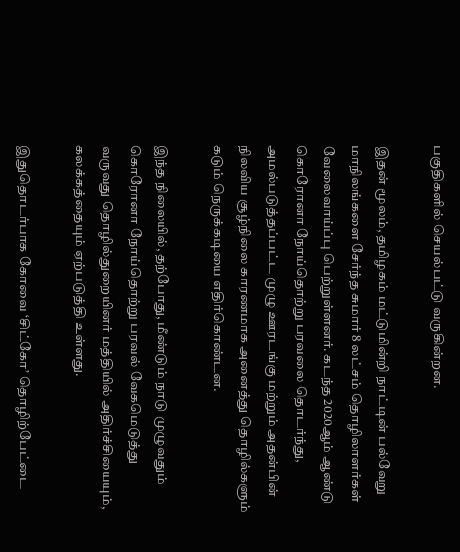பகுதிகளில் செயல்பட்டு வருகின்றன.

இதன் மூலம், தமிழகம் மட்டுமின்றி நாட்டின் பல்வேறு மாநிலங்களை சேர்ந்த சுமார் 8 லட்சம் தொழிலாளர்கள் வேலைவாய்ப்பு பெற்றுள்ளனர். கடந்த 2020ஆம் ஆண்டு கொரோனா நோய்தொற்று பரவலை தொடர்ந்து, அமல்படுத்தப்பட்ட முழு ஊரடங்கு மற்றும் அதன்பின் நிலவிய சூழ்நிலை காரணமாக அனைத்து தொழில்களும் கடும் நெருக்கடியை எதிர்கொண்டன.

இந்த நிலையில், தற்போது, மீண்டும் நாடு முழுவதும் கொரோனா நோய்தொற்று பரவல் வேகமெடுத்து வருவது தொழில்துறையினர் மத்தியில் அதிர்ச்சியையும், கலக்கத்தையும் ஏற்படுத்தி உள்ளது.

இதுதொடர்பாக கோவை ‘சிட்கோ’ தொழிற்பேட்டை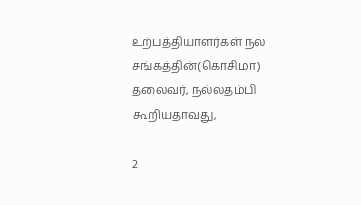உற்பத்தியாளர்கள் நல சங்கத்தின்(கொசிமா) தலைவர், நல்லதம்பி கூறியதாவது,

2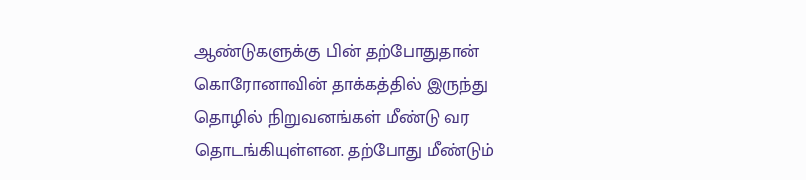ஆண்டுகளுக்கு பின் தற்போதுதான் கொரோனாவின் தாக்கத்தில் இருந்து தொழில் நிறுவனங்கள் மீண்டு வர தொடங்கியுள்ளன. தற்போது மீண்டும்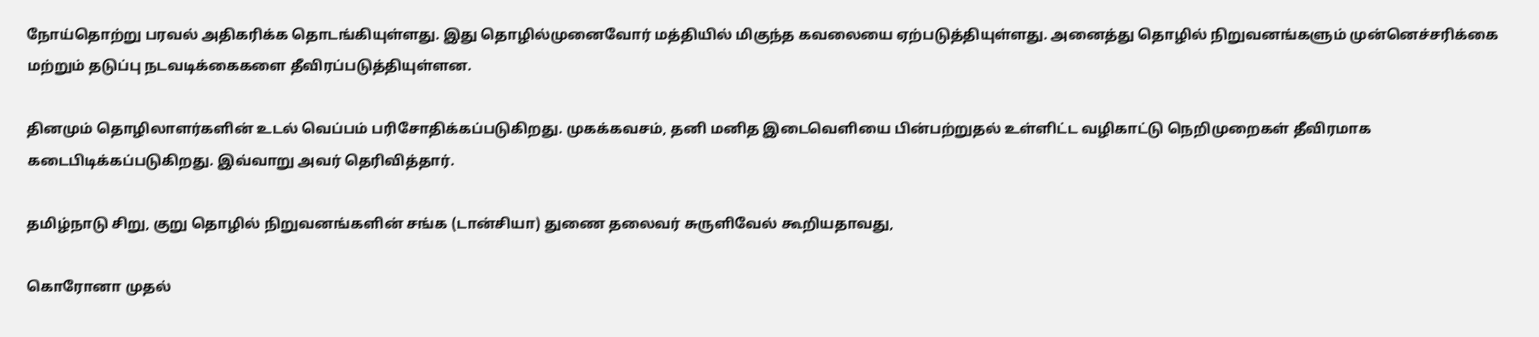நோய்தொற்று பரவல் அதிகரிக்க தொடங்கியுள்ளது. இது தொழில்முனைவோர் மத்தியில் மிகுந்த கவலையை ஏற்படுத்தியுள்ளது. அனைத்து தொழில் நிறுவனங்களும் முன்னெச்சரிக்கை மற்றும் தடுப்பு நடவடிக்கைகளை தீவிரப்படுத்தியுள்ளன.

தினமும் தொழிலாளர்களின் உடல் வெப்பம் பரிசோதிக்கப்படுகிறது. முகக்கவசம், தனி மனித இடைவெளியை பின்பற்றுதல் உள்ளிட்ட வழிகாட்டு நெறிமுறைகள் தீவிரமாக கடைபிடிக்கப்படுகிறது. இவ்வாறு அவர் தெரிவித்தார்.

தமிழ்நாடு சிறு, குறு தொழில் நிறுவனங்களின் சங்க (டான்சியா) துணை தலைவர் சுருளிவேல் கூறியதாவது,

கொரோனா முதல்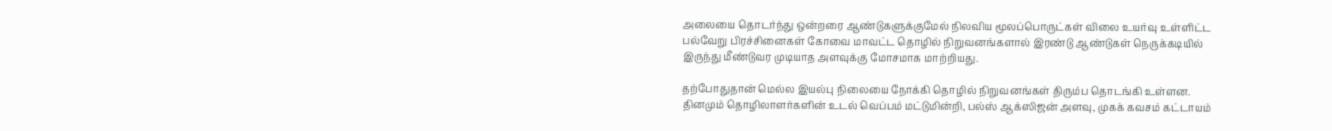அலையை தொடர்ந்து ஒன்றரை ஆண்டுகளுக்குமேல் நிலவிய மூலப்பொருட்கள் விலை உயர்வு உள்ளிட்ட பல்வேறு பிரச்சினைகள் கோவை மாவட்ட தொழில் நிறுவனங்களால் இரண்டு ஆண்டுகள் நெருக்கடியில் இருந்து மீண்டுவர முடியாத அளவுக்கு மோசமாக மாற்றியது.

தற்போதுதான் மெல்ல இயல்பு நிலையை நோக்கி தொழில் நிறுவனங்கள் திரும்ப தொடங்கி உள்ளன. தினமும் தொழிலாளர்களின் உடல் வெப்பம் மட்டுமின்றி, பல்ஸ் ஆக்ஸிஜன் அளவு, முகக் கவசம் கட்டாயம்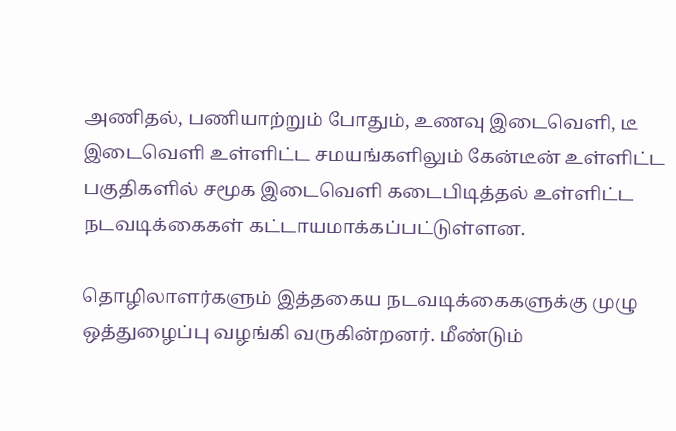அணிதல், பணியாற்றும் போதும், உணவு இடைவெளி, டீ இடைவெளி உள்ளிட்ட சமயங்களிலும் கேன்டீன் உள்ளிட்ட பகுதிகளில் சமூக இடைவெளி கடைபிடித்தல் உள்ளிட்ட நடவடிக்கைகள் கட்டாயமாக்கப்பட்டுள்ளன.

தொழிலாளர்களும் இத்தகைய நடவடிக்கைகளுக்கு முழு ஒத்துழைப்பு வழங்கி வருகின்றனர். மீண்டும்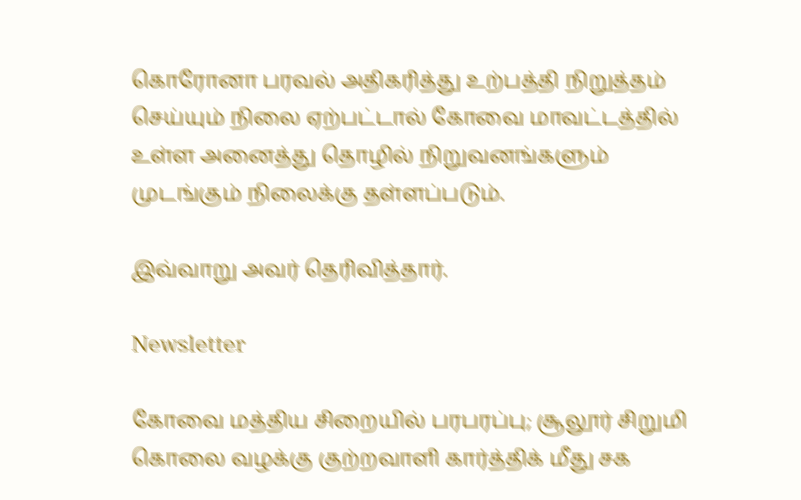கொரோனா பரவல் அதிகரித்து உற்பத்தி நிறுத்தம் செய்யும் நிலை ஏற்பட்டால் கோவை மாவட்டத்தில் உள்ள அனைத்து தொழில் நிறுவனங்களும் முடங்கும் நிலைக்கு தள்ளப்படும்.

இவ்வாறு அவர் தெரிவித்தார்.

Newsletter

கோவை மத்திய சிறையில் பரபரப்பு; சூலூர் சிறுமி கொலை வழக்கு குற்றவாளி கார்த்திக் மீது சக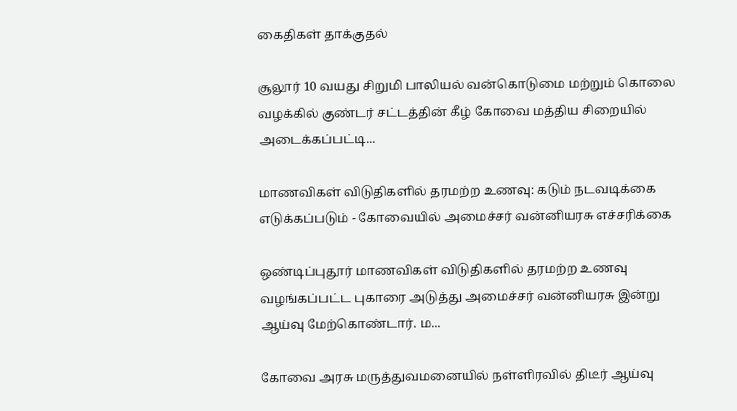கைதிகள் தாக்குதல்

சூலூர் 10 வயது சிறுமி பாலியல் வன்கொடுமை மற்றும் கொலை வழக்கில் குண்டர் சட்டத்தின் கீழ் கோவை மத்திய சிறையில் அடைக்கப்பட்டி...

மாணவிகள் விடுதிகளில் தரமற்ற உணவு: கடும் நடவடிக்கை எடுக்கப்படும் - கோவையில் அமைச்சர் வன்னியரசு எச்சரிக்கை

ஒண்டிப்புதூர் மாணவிகள் விடுதிகளில் தரமற்ற உணவு வழங்கப்பட்ட புகாரை அடுத்து அமைச்சர் வன்னியரசு இன்று ஆய்வு மேற்கொண்டார். ம...

கோவை அரசு மருத்துவமனையில் நள்ளிரவில் திடீர் ஆய்வு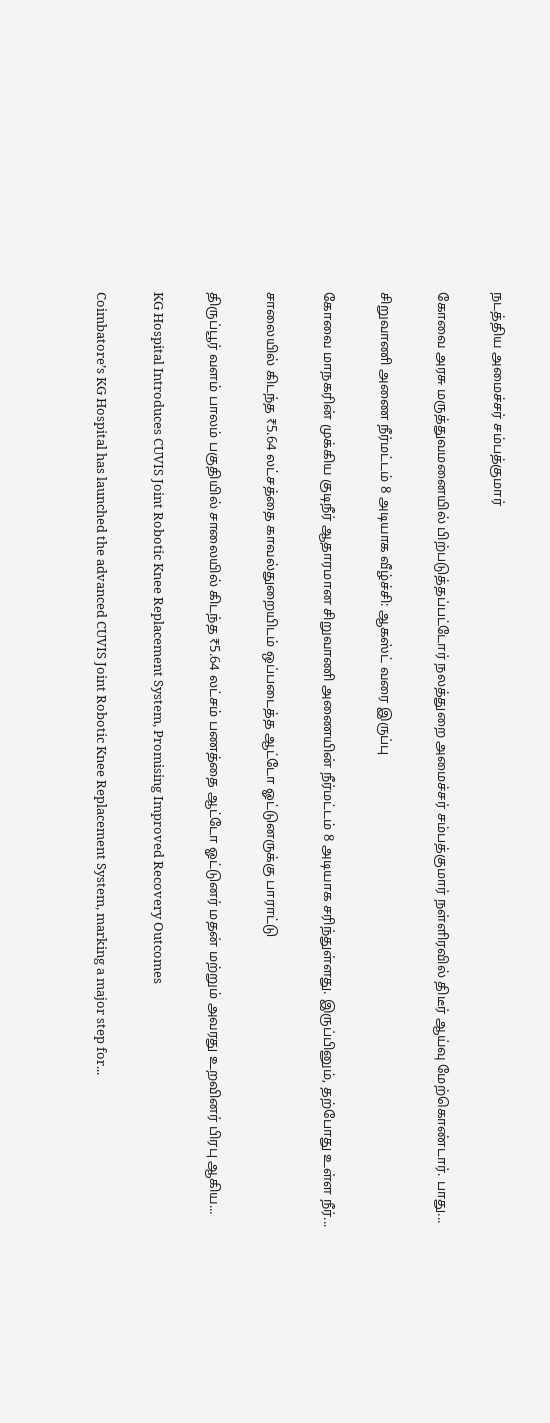நடத்திய அமைச்சர் சம்பத்குமார்

கோவை அரசு மருத்துவமனையில் பிற்படுத்தப்பட்டோர் நலத்துறை அமைச்சர் சம்பத்குமார் நள்ளிரவில் திடீர் ஆய்வு மேற்கொண்டார். பாது...

சிறுவாணி அணை நீர்மட்டம் 8 அடியாக வீழ்ச்சி: ஆகஸ்ட் வரை இருப்பு

கோவை மாநகரின் முக்கிய குடிநீர் ஆதாரமான சிறுவாணி அணையின் நீர்மட்டம் 8 அடியாக சரிந்துள்ளது. இருப்பினும், தற்போது உள்ள நீர்...

சாலையில் கிடந்த ₹5.64 லட்சத்தை காவல்துறையிடம் ஒப்படைத்த ஆட்டோ ஓட்டுனருக்கு பாராட்டு

திருப்பூர் வளம் பாலம் பகுதியில் சாலையில் கிடந்த ₹5.64 லட்சம் பணத்தை ஆட்டோ ஓட்டுனர் மதன் மற்றும் அவரது உறவினர் பிரபு ஆகிய...

KG Hospital Introduces CUVIS Joint Robotic Knee Replacement System, Promising Improved Recovery Outcomes

Coimbatore’s KG Hospital has launched the advanced CUVIS Joint Robotic Knee Replacement System, marking a major step for...